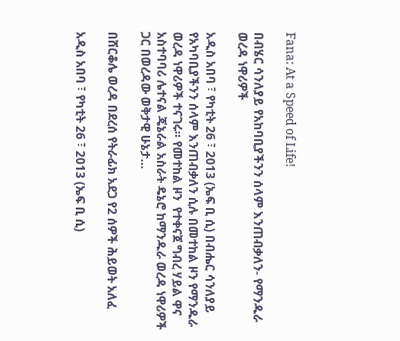Fana: At a Speed of Life!

በብሄር ሳንለያይ የአከባቢያችንን ሰላም እንጠብቃለን- የማንዱራ ወረዳ ነዋሪዎች

አዲስ አበባ ፣ የካቲት 26 ፣ 2013 (ኤፍ ቢ ሲ) በብሔር ሳንለያይ የአካባቢያችንን ሰላም እንጠብቃለን ሲሉ በመተከል ዞን የማንዱራ ወረዳ ነዋሪዎች ተናገሩ። የመተከል ዞን  የተቀናጀ ግብረ ሃይል ዋና አስተባባሪ ሌተናል ጄኔራል አስራት ዴኔሮ ከማንዱራ ወረዳ ነዋሪዎች ጋር በወረዳው ወቅታዊ ሁኔታ…

በሸርቆሌ ወረዳ በደረሰ የትራፊክ አደጋ የ2 ሰዎች ሕይወት አለፈ

አዲስ አበባ ፣ የካቲት 26 ፣ 2013 (ኤፍ ቢ ሲ)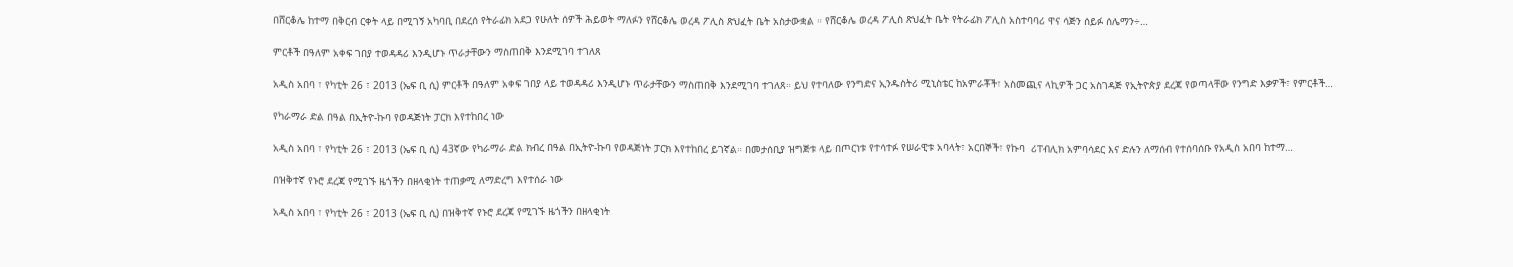በሸርቆሌ ከተማ በቅርብ ርቀት ላይ በሚገኝ አካባቢ በደረሰ የትራፊክ አደጋ የሁለት ሰዎች ሕይወት ማለፉን የሸርቆሌ ወረዳ ፖሊስ ጽህፈት ቤት አስታውቋል ። የሸርቆሌ ወረዳ ፖሊስ ጽህፈት ቤት የትራፊክ ፖሊስ አስተባባሪ ዋና ሳጅን ሰይፉ ሰሌማን÷…

ምርቶች በዓለም አቀፍ ገበያ ተወዳዳሪ እንዲሆኑ ጥራታቸውን ማስጠበቅ እንደሚገባ ተገለጸ

አዲስ አበባ ፣ የካቲት 26 ፣ 2013 (ኤፍ ቢ ሲ) ምርቶች በዓለም አቀፍ ገበያ ላይ ተወዳዳሪ እንዲሆኑ ጥራታቸውን ማስጠበቅ እንደሚገባ ተገለጸ። ይህ የተባለው የንግድና ኢንዱስትሪ ሚኒስቴር ከአምራቾች፣ አስመጪና ላኪዎች ጋር አስገዳጅ የኢትዮጵያ ደረጃ የወጣላቸው የንግድ እቃዎች፣ የምርቶች…

የካራማራ ድል በዓል በኢትዮ-ኩባ የወዳጅነት ፓርክ እየተከበረ ነው

አዲስ አበባ ፣ የካቲት 26 ፣ 2013 (ኤፍ ቢ ሲ) 43ኛው የካራማራ ድል ክብረ በዓል በኢትዮ-ኩባ የወዳጅነት ፓርክ እየተከበረ ይገኛል። በመታሰቢያ ዝግጅቱ ላይ በጦርነቱ የተሳተፉ የሠራዊቱ አባላት፣ አርበኞች፣ የኩባ  ሪፐብሊክ አምባሳደር እና ድሉን ለማሰብ የተሰባሰቡ የአዲስ አበባ ከተማ…

በዝቅተኛ የኑሮ ደረጃ የሚገኙ ዜጎችን በዘላቂነት ተጠቃሚ ለማድረግ እየተሰራ ነው

አዲስ አበባ ፣ የካቲት 26 ፣ 2013 (ኤፍ ቢ ሲ) በዝቅተኛ የኑሮ ደረጃ የሚገኙ ዜጎችን በዘላቂነት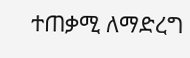ተጠቃሚ ለማድረግ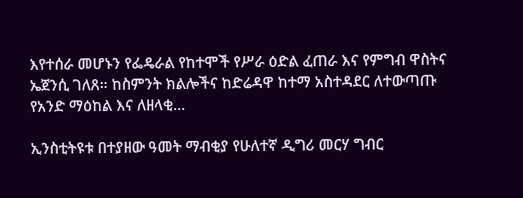እየተሰራ መሆኑን የፌዴራል የከተሞች የሥራ ዕድል ፈጠራ እና የምግብ ዋስትና ኤጀንሲ ገለጸ። ከስምንት ክልሎችና ከድሬዳዋ ከተማ አስተዳደር ለተውጣጡ የአንድ ማዕከል እና ለዘላቂ…

ኢንስቲትዩቱ በተያዘው ዓመት ማብቂያ የሁለተኛ ዲግሪ መርሃ ግብር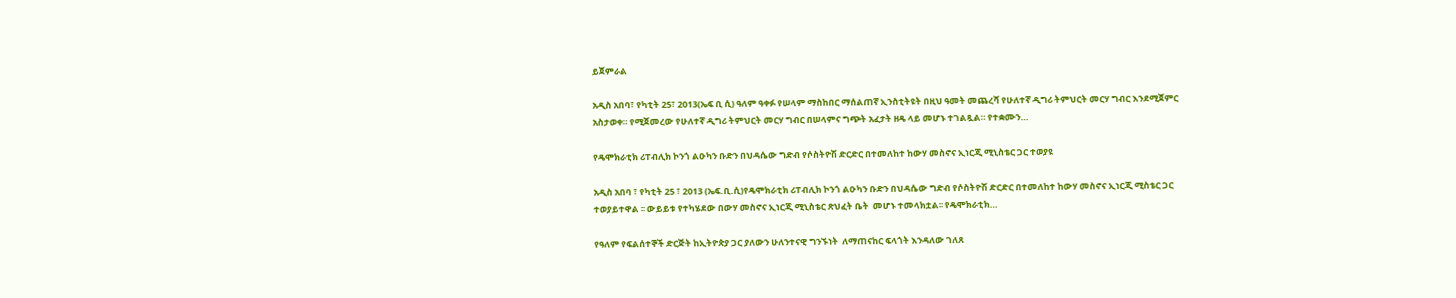ይጀምራል

አዲስ አበባ፣ የካቲት 25፣ 2013(ኤፍ ቢ ሲ) ዓለም ዓቀፉ የሠላም ማስከበር ማሰልጠኛ ኢንስቲትዩት በዚህ ዓመት መጨረሻ የሁለተኛ ዲግሪ ትምህርት መርሃ ግብር እንደሚጀምር አስታወቀ። የሚጀመረው የሁለተኛ ዲግሪ ትምህርት መርሃ ግብር በሠላምና ግጭት አፈታት ዘዴ ላይ መሆኑ ተገልጿል። የተቋሙን…

የዴሞክራቲክ ሪፐብሊክ ኮንጎ ልዑካን ቡድን በህዳሴው ግድብ የሶስትዮሽ ድርድር በተመለከተ ከውሃ መስኖና ኢነርጂ ሚኒስቴር ጋር ተወያዩ

አዲስ አበባ ፣ የካቲት 25 ፣ 2013 (ኤፍ.ቢ.ሲ)የዴሞክራቲክ ሪፐብሊክ ኮንጎ ልዑካን ቡድን በህዳሴው ግድብ የሶስትዮሽ ድርድር በተመለከተ ከውሃ መስኖና ኢነርጂ ሚስቴር ጋር ተወያይተዋል ፡፡ ውይይቱ የተካሄደው በውሃ መስኖና ኢነርጂ ሚኒስቴር ጽህፈት ቤት  መሆኑ ተመላክቷል፡፡ የዴሞክራቲክ…

የዓለም የፍልሰተኞች ድርጅት ከኢትዮጵያ ጋር ያለውን ሁለንተናዊ ግንኙነት  ለማጠናከር ፍላጎት እንዳለው ገለጸ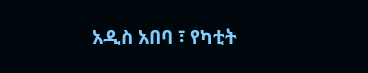አዲስ አበባ ፣ የካቲት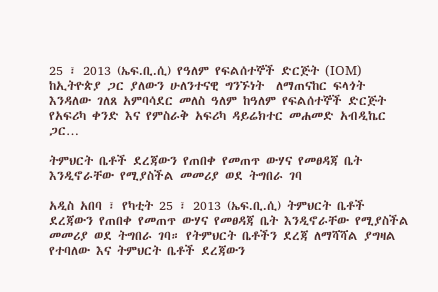25 ፣ 2013 (ኤፍ.ቢ.ሲ) የዓለም የፍልሰተኞች ድርጅት (IOM)  ከኢትዮጵያ ጋር ያለውን ሁለንተናዊ ግንኙነት  ለማጠናከር ፍላጎት እንዳለው ገለጸ አምባሳደር መለስ ዓለም ከዓለም የፍልሰተኞች ድርጅት የአፍሪካ ቀንድ እና የምስራቅ አፍሪካ ዳይሬክተር መሐመድ አብዲኬር ጋር…

ትምህርት ቤቶች ደረጃውን የጠበቀ የመጠጥ ውሃና የመፀዳጃ ቤት እንዲኖራቸው የሚያስችል መመሪያ ወደ ትግበራ ገባ

አዲስ አበባ ፣ የካቲት 25 ፣ 2013 (ኤፍ.ቢ.ሲ) ትምህርት ቤቶች ደረጃውን የጠበቀ የመጠጥ ውሃና የመፀዳጃ ቤት እንዲኖራቸው የሚያስችል መመሪያ ወደ ትግበራ ገባ። የትምህርት ቤቶችን ደረጃ ለማሻሻል ያግዛል የተባለው እና ትምህርት ቤቶች ደረጃውን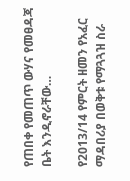የጠበቀ የመጠጥ ውሃና የመፀዳጃ ቤት እንዲኖራቸው…

የ2013/14 የምርት ዘመን የአፈር ማዳበሪያ በወቅቱ የማጓጓዝ ስራ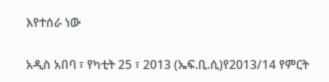እየተሰራ ነው

አዲስ አበባ ፣ የካቲት 25 ፣ 2013 (ኤፍ.ቢ.ሲ)የ2013/14 የምርት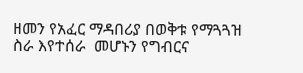ዘመን የአፈር ማዳበሪያ በወቅቱ የማጓጓዝ ስራ እየተሰራ  መሆኑን የግብርና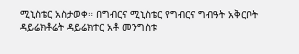ሚኒስቴር አስታወቀ። በግብርና ሚኒስቴር የግብርና ግብዓት አቅርቦት ዳይሬክቶሬት ዳይሬክተር አቶ መንግስቱ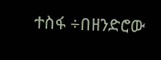ተስፋ ÷በዘንድሮው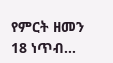የምርት ዘመን 18 ነጥብ…